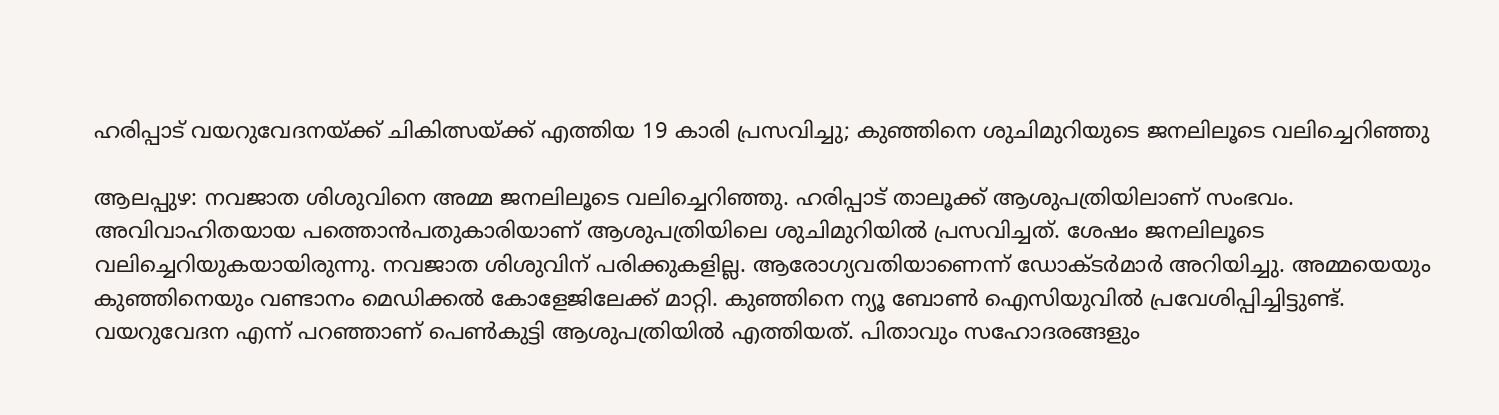ഹരിപ്പാട് വയറുവേദനയ്ക്ക് ചികിത്സയ്ക്ക് എത്തിയ 19 കാരി പ്രസവിച്ചു; കുഞ്ഞിനെ ശുചിമുറിയുടെ ജനലിലൂടെ വലിച്ചെറിഞ്ഞു

ആലപ്പുഴ: നവജാത ശിശുവിനെ അമ്മ ജനലിലൂടെ വലിച്ചെറിഞ്ഞു. ഹരിപ്പാട് താലൂക്ക് ആശുപത്രിയിലാണ് സംഭവം. അവിവാഹിതയായ പത്തൊൻപതുകാരിയാണ് ആശുപത്രിയിലെ ശുചിമുറിയിൽ പ്രസവിച്ചത്. ശേഷം ജനലിലൂടെ വലിച്ചെറിയുകയായിരുന്നു. നവജാത ശിശുവിന് പരിക്കുകളില്ല. ആരോഗ്യവതിയാണെന്ന് ഡോക്ടർമാർ അറിയിച്ചു. അമ്മയെയും കുഞ്ഞിനെയും വണ്ടാനം മെഡിക്കൽ കോളേജിലേക്ക് മാറ്റി. കുഞ്ഞിനെ ന്യൂ ബോൺ ഐസിയുവിൽ പ്രവേശിപ്പിച്ചിട്ടുണ്ട്.
വയറുവേദന എന്ന് പറഞ്ഞാണ് പെൺകുട്ടി ആശുപത്രിയിൽ എത്തിയത്. പിതാവും സഹോദരങ്ങളും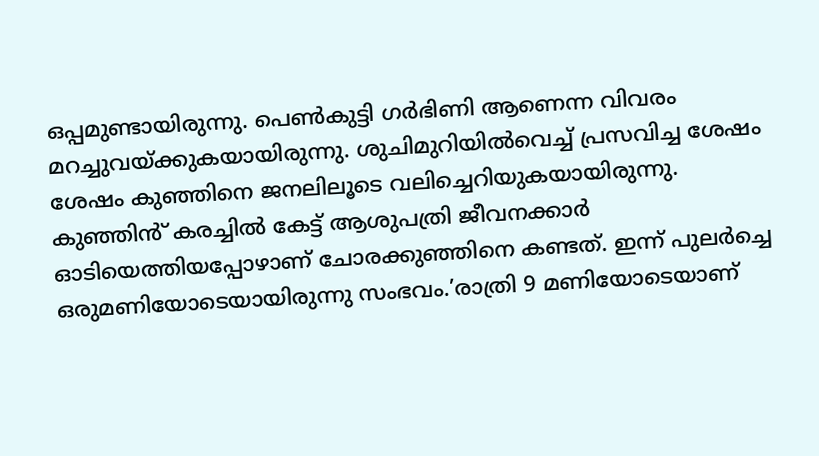ഒപ്പമുണ്ടായിരുന്നു. പെൺകുട്ടി ഗർഭിണി ആണെന്ന വിവരം മറച്ചുവയ്ക്കുകയായിരുന്നു. ശുചിമുറിയിൽവെച്ച് പ്രസവിച്ച ശേഷം ശേഷം കുഞ്ഞിനെ ജനലിലൂടെ വലിച്ചെറിയുകയായിരുന്നു. കുഞ്ഞിൻ് കരച്ചിൽ കേട്ട് ആശുപത്രി ജീവനക്കാർ ഓടിയെത്തിയപ്പോഴാണ് ചോരക്കുഞ്ഞിനെ കണ്ടത്. ഇന്ന് പുലർച്ചെ ഒരുമണിയോടെയായിരുന്നു സംഭവം.’രാത്രി 9 മണിയോടെയാണ്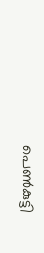പെൺകുട്ടി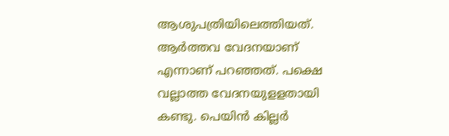ആശുപത്രിയിലെത്തിയത്. ആർത്തവ വേദനയാണ് എന്നാണ് പറഞ്ഞത്. പക്ഷെ വല്ലാത്ത വേദനയുളളതായി കണ്ടു. പെയിൻ കില്ലർ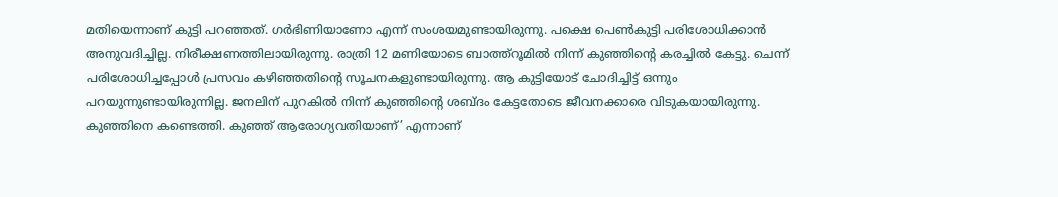മതിയെന്നാണ് കുട്ടി പറഞ്ഞത്. ഗർഭിണിയാണോ എന്ന് സംശയമുണ്ടായിരുന്നു. പക്ഷെ പെൺകുട്ടി പരിശോധിക്കാൻ അനുവദിച്ചില്ല. നിരീക്ഷണത്തിലായിരുന്നു. രാത്രി 12 മണിയോടെ ബാത്ത്റൂമിൽ നിന്ന് കുഞ്ഞിന്റെ കരച്ചിൽ കേട്ടു. ചെന്ന് പരിശോധിച്ചപ്പോൾ പ്രസവം കഴിഞ്ഞതിന്റെ സൂചനകളുണ്ടായിരുന്നു. ആ കുട്ടിയോട് ചോദിച്ചിട്ട് ഒന്നും പറയുന്നുണ്ടായിരുന്നില്ല. ജനലിന് പുറകിൽ നിന്ന് കുഞ്ഞിൻ്റെ ശബ്‌ദം കേട്ടതോടെ ജീവനക്കാരെ വിടുകയായിരുന്നു. കുഞ്ഞിനെ കണ്ടെത്തി. കുഞ്ഞ് ആരോഗ്യവതിയാണ്’ എന്നാണ്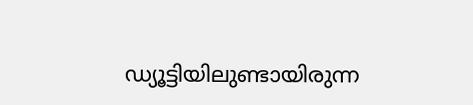ഡ്യൂട്ടിയിലുണ്ടായിരുന്ന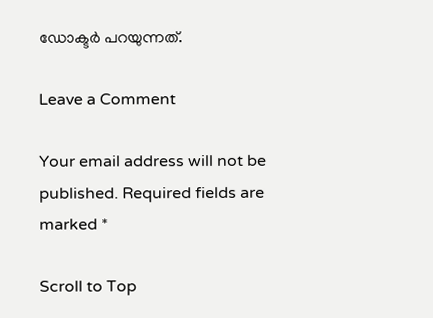ഡോക്ടർ പറയുന്നത്.

Leave a Comment

Your email address will not be published. Required fields are marked *

Scroll to Top